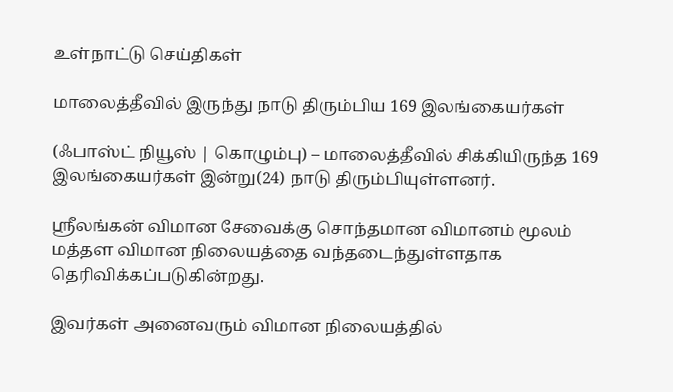உள்நாட்டு செய்திகள்

மாலைத்தீவில் இருந்து நாடு திரும்பிய 169 இலங்கையர்கள்

(ஃபாஸ்ட் நியூஸ் | கொழும்பு) – மாலைத்தீவில் சிக்கியிருந்த 169 இலங்கையர்கள் இன்று(24) நாடு திரும்பியுள்ளனர்.

ஶ்ரீலங்கன் விமான சேவைக்கு சொந்தமான விமானம் மூலம் மத்தள விமான நிலையத்தை வந்தடைந்துள்ளதாக தெரிவிக்கப்படுகின்றது.

இவர்கள் அனைவரும் விமான நிலையத்தில்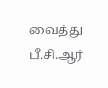வைத்து பீ.சி.ஆர்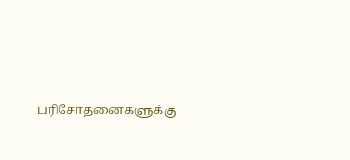பரிசோதனைகளுக்கு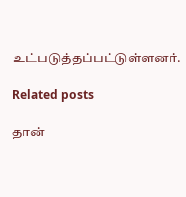உட்படுத்தப்பட்டுள்ளனர்.

Related posts

தான்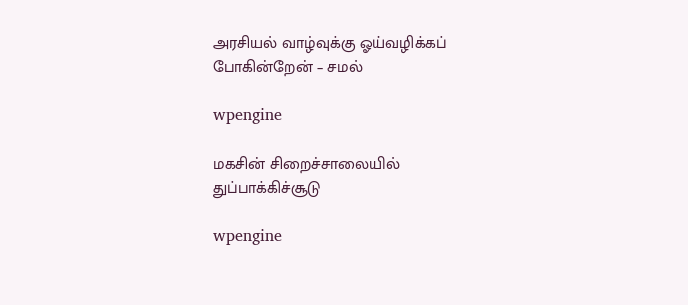அரசியல் வாழ்வுக்கு ஓய்வழிக்கப் போகின்றேன் – சமல்

wpengine

மகசின் சிறைச்சாலையில் துப்பாக்கிச்சூடு

wpengine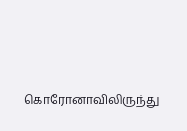கொரோனாவிலிருந்து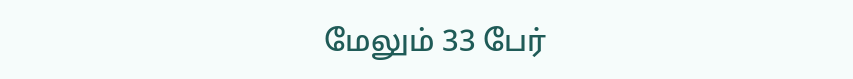மேலும் 33 பேர்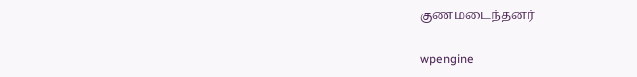குணமடைந்தனர்

wpengine